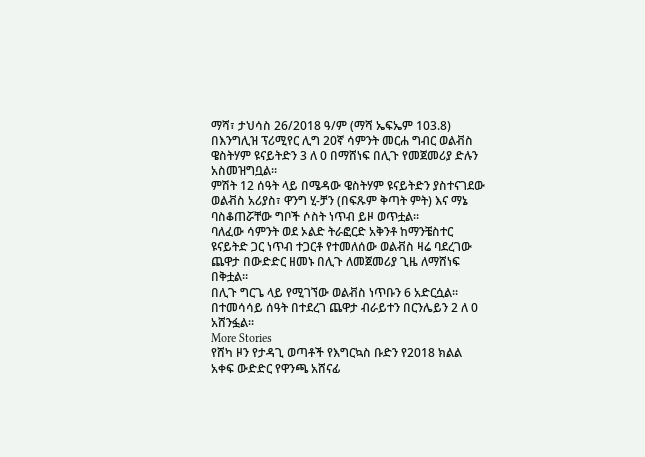ማሻ፣ ታህሳስ 26/2018 ዓ/ም (ማሻ ኤፍኤም 103.8) በእንግሊዝ ፕሪሚየር ሊግ 20ኛ ሳምንት መርሐ ግብር ወልቭስ ዌስትሃም ዩናይትድን 3 ለ 0 በማሸነፍ በሊጉ የመጀመሪያ ድሉን አስመዝግቧል።
ምሽት 12 ሰዓት ላይ በሜዳው ዌስትሃም ዩናይትድን ያስተናገደው ወልቭስ አሪያስ፣ ዋንግ ሂ-ቻን (በፍጹም ቅጣት ምት) እና ማኔ ባስቆጠሯቸው ግቦች ሶስት ነጥብ ይዞ ወጥቷል።
ባለፈው ሳምንት ወደ ኦልድ ትራፎርድ አቅንቶ ከማንቼስተር ዩናይትድ ጋር ነጥብ ተጋርቶ የተመለሰው ወልቭስ ዛሬ ባደረገው ጨዋታ በውድድር ዘመኑ በሊጉ ለመጀመሪያ ጊዜ ለማሸነፍ በቅቷል።
በሊጉ ግርጌ ላይ የሚገኘው ወልቭስ ነጥቡን 6 አድርሷል።
በተመሳሳይ ሰዓት በተደረገ ጨዋታ ብራይተን በርንሌይን 2 ለ 0 አሸንፏል።
More Stories
የሸካ ዞን የታዳጊ ወጣቶች የእግርኳስ ቡድን የ2018 ክልል አቀፍ ውድድር የዋንጫ አሸናፊ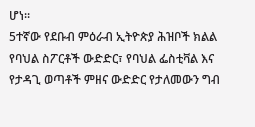ሆነ።
5ተኛው የደቡብ ምዕራብ ኢትዮጵያ ሕዝቦች ክልል የባህል ስፖርቶች ውድድር፣ የባህል ፌስቲቫል እና የታዳጊ ወጣቶች ምዘና ውድድር የታለመውን ግብ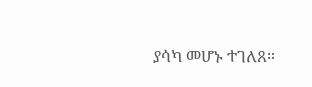ያሳካ መሆኑ ተገለጸ።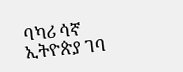ባካሪ ሳኛ ኢትዮጵያ ገባ